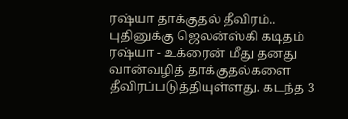ரஷ்யா தாக்குதல் தீவிரம்.. புதினுக்கு ஜெலன்ஸ்கி கடிதம்
ரஷ்யா - உக்ரைன் மீது தனது வான்வழித் தாக்குதல்களை தீவிரப்படுத்தியுள்ளது. கடந்த 3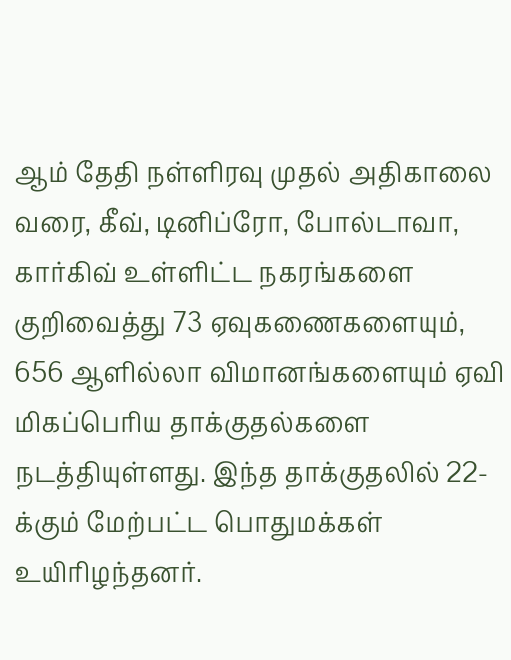ஆம் தேதி நள்ளிரவு முதல் அதிகாலை வரை, கீவ், டினிப்ரோ, போல்டாவா, கார்கிவ் உள்ளிட்ட நகரங்களை குறிவைத்து 73 ஏவுகணைகளையும், 656 ஆளில்லா விமானங்களையும் ஏவி மிகப்பெரிய தாக்குதல்களை நடத்தியுள்ளது. இந்த தாக்குதலில் 22-க்கும் மேற்பட்ட பொதுமக்கள் உயிரிழந்தனர்.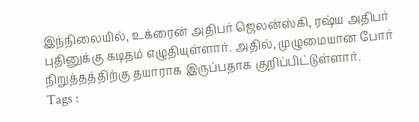இந்நிலையில், உக்ரைன் அதிபர் ஜெலன்ஸ்கி, ரஷ்ய அதிபர் புதினுக்கு கடிதம் எழுதியுள்ளார். அதில், முழுமையான போர் நிறுத்தத்திற்கு தயாராக இருப்பதாக குறிப்பிட்டுள்ளார்.
Tags :